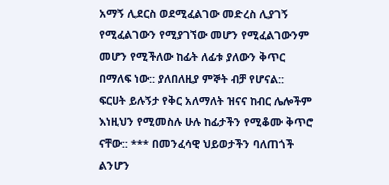አማኝ ሊደርስ ወደሚፈልገው መድረስ ሊያገኝ የሚፈልገውን የሚያገኘው መሆን የሚፈልገውንም መሆን የሚችለው ከፊት ለፊቱ ያለውን ቅጥር በማለፍ ነው:: ያለበለዚያ ምኞት ብቻ የሆናል:: ፍርሀት ይሉኝታ የቅር አለማለት ዝናና ከብር ሌሎችም እነዚህን የሚመስሉ ሁሉ ከፊታችን የሚቆሙ ቅጥሮ ናቸው:: *** በመንፈሳዊ ህይወታችን ባለጠጎች ልንሆን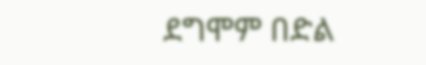ደግሞም በድል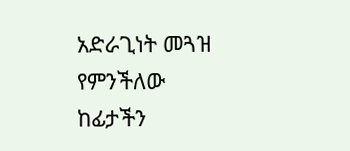አድራጊነት መጓዝ የምንችለው ከፊታችን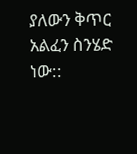ያለውን ቅጥር አልፈን ስንሄድ ነው::